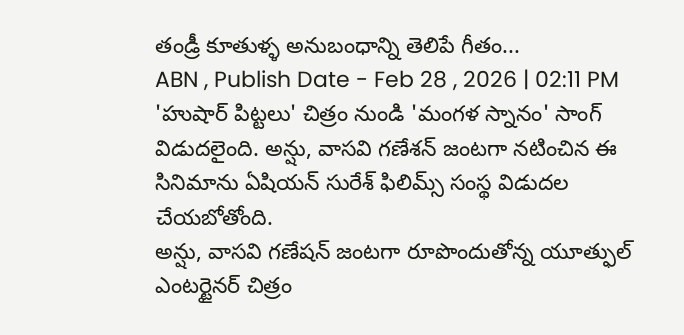తండ్రీ కూతుళ్ళ అనుబంధాన్ని తెలిపే గీతం...
ABN , Publish Date - Feb 28 , 2026 | 02:11 PM
'హుషార్ పిట్టలు' చిత్రం నుండి 'మంగళ స్నానం' సాంగ్ విడుదలైంది. అన్షు, వాసవి గణేశన్ జంటగా నటించిన ఈ సినిమాను ఏషియన్ సురేశ్ ఫిలిమ్స్ సంస్థ విడుదల చేయబోతోంది.
అన్షు, వాసవి గణేషన్ జంటగా రూపొందుతోన్న యూత్ఫుల్ ఎంటర్టైనర్ చిత్రం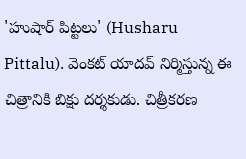'హుషార్ పిట్టలు' (Husharu Pittalu). వెంకట్ యాదవ్ నిర్మిస్తున్న ఈ చిత్రానికి బిక్షు దర్శకుడు. చిత్రీకరణ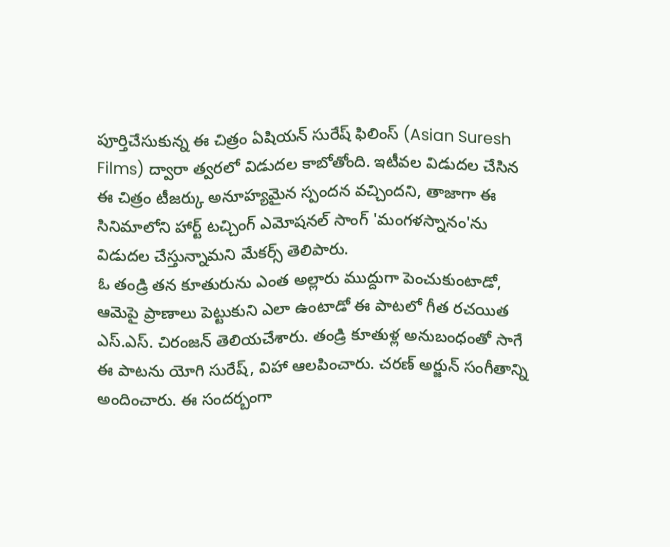పూర్తిచేసుకున్న ఈ చిత్రం ఏషియన్ సురేష్ ఫిలింస్ (Asian Suresh Films) ద్వారా త్వరలో విడుదల కాబోతోంది. ఇటీవల విడుదల చేసిన ఈ చిత్రం టీజర్కు అనూహ్యమైన స్పందన వచ్చిందని, తాజాగా ఈ సినిమాలోని హార్ట్ టచ్చింగ్ ఎమోషనల్ సాంగ్ 'మంగళస్నానం'ను విడుదల చేస్తున్నామని మేకర్స్ తెలిపారు.
ఓ తండ్రి తన కూతురును ఎంత అల్లారు ముద్దుగా పెంచుకుంటాడో, ఆమెపై ప్రాణాలు పెట్టుకుని ఎలా ఉంటాడో ఈ పాటలో గీత రచయిత ఎస్.ఎస్. చిరంజన్ తెలియచేశారు. తండ్రి కూతుళ్ల అనుబంధంతో సాగే ఈ పాటను యోగి సురేష్, విహా ఆలపించారు. చరణ్ అర్జున్ సంగీతాన్ని అందించారు. ఈ సందర్బంగా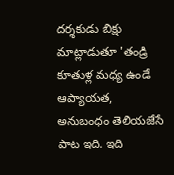దర్శకుడు బిక్షు మాట్లాడుతూ 'తండ్రి కూతుళ్ల మధ్య ఉండే ఆప్యాయత, అనుబంధం తెలియజేసే పాట ఇది. ఇది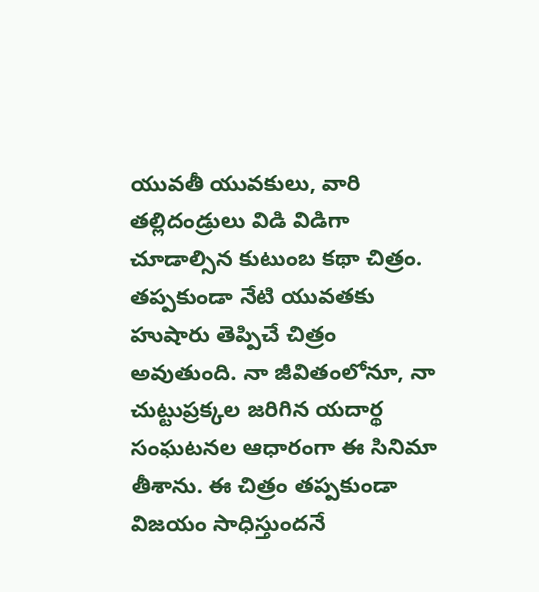యువతీ యువకులు, వారి తల్లిదండ్రులు విడి విడిగా చూడాల్సిన కుటుంబ కథా చిత్రం. తప్పకుండా నేటి యువతకు హుషారు తెప్పిచే చిత్రం అవుతుంది. నా జీవితంలోనూ, నా చుట్టుప్రక్కల జరిగిన యదార్థ సంఘటనల ఆధారంగా ఈ సినిమా తీశాను. ఈ చిత్రం తప్పకుండా విజయం సాధిస్తుందనే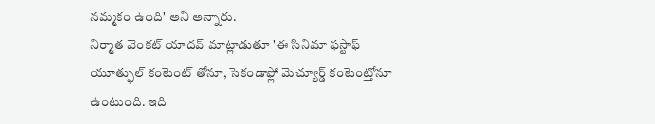నమ్మకం ఉంది' అని అన్నారు.
నిర్మాత వెంకట్ యాదవ్ మాట్లాడుతూ 'ఈ సినిమా ఫస్టాఫ్ యూత్ఫుల్ కంటెంట్ తోనూ, సెకండాఫ్లో మెచ్యూర్డ్ కంటెంట్తోనూ ఉంటుంది. ఇది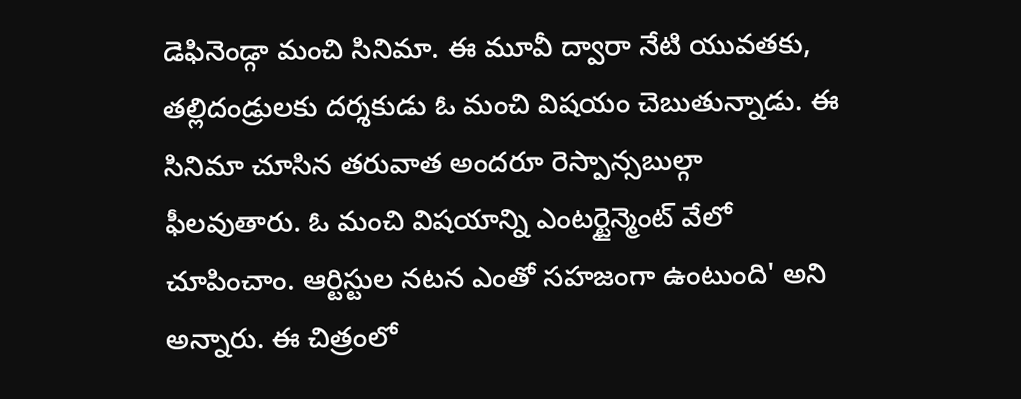డెఫినెండ్గా మంచి సినిమా. ఈ మూవీ ద్వారా నేటి యువతకు, తల్లిదండ్రులకు దర్శకుడు ఓ మంచి విషయం చెబుతున్నాడు. ఈ సినిమా చూసిన తరువాత అందరూ రెస్పాన్సబుల్గా ఫీలవుతారు. ఓ మంచి విషయాన్ని ఎంటర్టైన్మెంట్ వేలో చూపించాం. ఆర్టిస్టుల నటన ఎంతో సహజంగా ఉంటుంది' అని అన్నారు. ఈ చిత్రంలో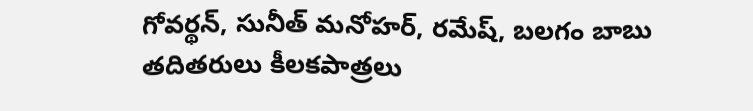గోవర్థన్, సునీత్ మనోహర్, రమేష్, బలగం బాబు తదితరులు కీలకపాత్రలు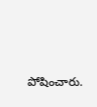పోషించారు.